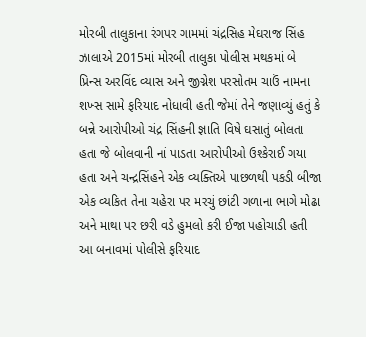મોરબી તાલુકાના રંગપર ગામમાં ચંદ્રસિહ મેઘરાજ સિંહ ઝાલાએ 2015માં મોરબી તાલુકા પોલીસ મથકમાં બે પ્રિન્સ અરવિંદ વ્યાસ અને જીગ્નેશ પરસોતમ ચાઉં નામના શખ્સ સામે ફરિયાદ નોધાવી હતી જેમાં તેને જણાવ્યું હતું કે બન્ને આરોપીઓ ચંદ્ર સિંહની જ્ઞાતિ વિષે ઘસાતું બોલતા હતા જે બોલવાની નાં પાડતા આરોપીઓ ઉશ્કેરાઈ ગયા હતા અને ચન્દ્રસિંહને એક વ્યક્તિએ પાછળથી પકડી બીજા એક વ્યકિત તેના ચહેરા પર મરચું છાંટી ગળાના ભાગે મોઢા અને માથા પર છરી વડે હુમલો કરી ઈજા પહોચાડી હતી આ બનાવમાં પોલીસે ફરિયાદ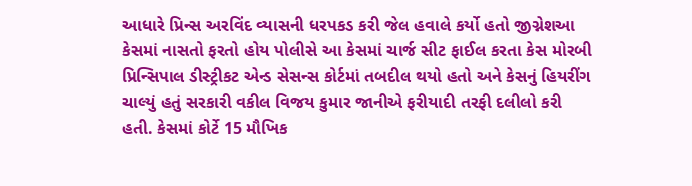આધારે પ્રિન્સ અરવિંદ વ્યાસની ધરપકડ કરી જેલ હવાલે કર્યો હતો જીગ્નેશઆ કેસમાં નાસતો ફરતો હોય પોલીસે આ કેસમાં ચાર્જ સીટ ફાઈલ કરતા કેસ મોરબી પ્રિન્સિપાલ ડીસ્ટ્રીકટ એન્ડ સેસન્સ કોર્ટમાં તબદીલ થયો હતો અને કેસનું હિયરીંગ ચાલ્યું હતું સરકારી વકીલ વિજય કુમાર જાનીએ ફરીયાદી તરફી દલીલો કરી હતી. કેસમાં કોર્ટે 15 મૌખિક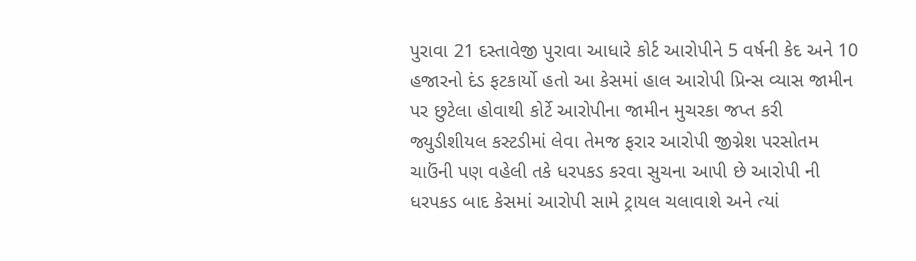પુરાવા 21 દસ્તાવેજી પુરાવા આધારે કોર્ટ આરોપીને 5 વર્ષની કેદ અને 10 હજારનો દંડ ફટકાર્યો હતો આ કેસમાં હાલ આરોપી પ્રિન્સ વ્યાસ જામીન પર છુટેલા હોવાથી કોર્ટે આરોપીના જામીન મુચરકા જપ્ત કરી જ્યુડીશીયલ કસ્ટડીમાં લેવા તેમજ ફરાર આરોપી જીગ્નેશ પરસોતમ ચાઉંની પણ વહેલી તકે ધરપકડ કરવા સુચના આપી છે આરોપી ની ધરપકડ બાદ કેસમાં આરોપી સામે ટ્રાયલ ચલાવાશે અને ત્યાં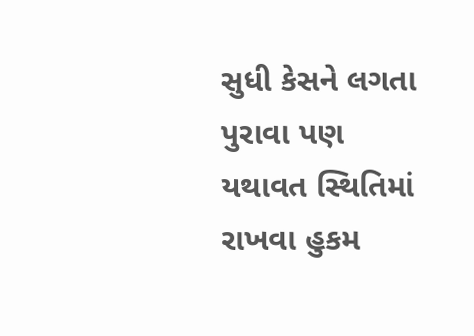સુધી કેસને લગતા પુરાવા પણ યથાવત સ્થિતિમાં રાખવા હુકમ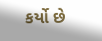કર્યો છે